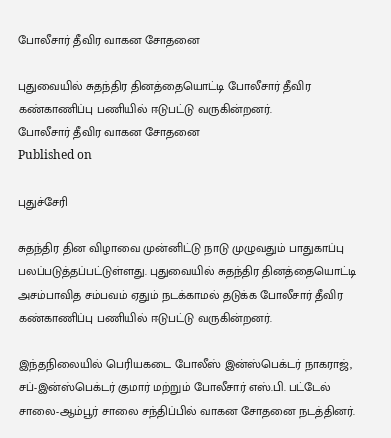போலீசார் தீவிர வாகன சோதனை

புதுவையில் சுதந்திர தினத்தையொட்டி போலீசார் தீவிர கண்காணிப்பு பணியில் ஈடுபட்டு வருகின்றனர்.
போலீசார் தீவிர வாகன சோதனை
Published on

புதுச்சேரி

சுதந்திர தின விழாவை முன்னிட்டு நாடு முழுவதும் பாதுகாப்பு பலப்படுத்தப்பட்டுள்ளது. புதுவையில் சுதந்திர தினத்தையொட்டி அசம்பாவித சம்பவம் ஏதும் நடக்காமல் தடுக்க போலீசார் தீவிர கண்காணிப்பு பணியில் ஈடுபட்டு வருகின்றனர்.

இந்தநிலையில் பெரியகடை போலீஸ் இன்ஸ்பெக்டர் நாகராஜ், சப்-இன்ஸ்பெக்டர் குமார் மற்றும் போலீசார் எஸ்.பி. பட்டேல் சாலை-ஆம்பூர் சாலை சந்திப்பில் வாகன சோதனை நடத்தினர்.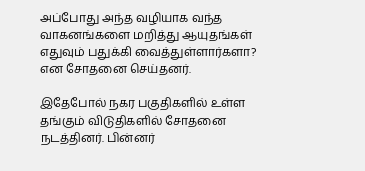அப்போது அந்த வழியாக வந்த வாகனங்களை மறித்து ஆயுதங்கள் எதுவும் பதுக்கி வைத்துள்ளார்களா? என சோதனை செய்தனர்.

இதேபோல் நகர பகுதிகளில் உள்ள தங்கும் விடுதிகளில் சோதனை நடத்தினர். பின்னர்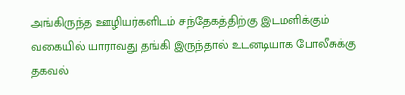அங்கிருந்த ஊழியர்களிடம் சந்தேகத்திற்கு இடமளிக்கும் வகையில் யாராவது தங்கி இருந்தால் உடனடியாக போலீசுக்கு தகவல்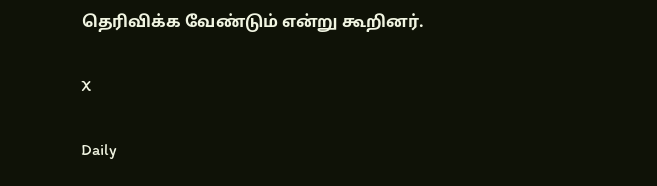தெரிவிக்க வேண்டும் என்று கூறினர்.

X

Daily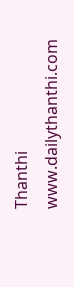Thanthi
www.dailythanthi.com